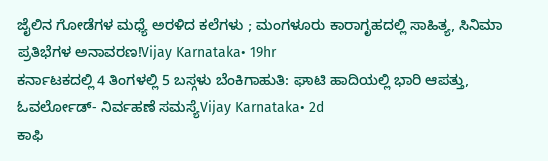ಜೈಲಿನ ಗೋಡೆಗಳ ಮಧ್ಯೆ ಅರಳಿದ ಕಲೆಗಳು ; ಮಂಗಳೂರು ಕಾರಾಗೃಹದಲ್ಲಿ ಸಾಹಿತ್ಯ, ಸಿನಿಮಾ ಪ್ರತಿಭೆಗಳ ಅನಾವರಣ!Vijay Karnataka• 19hr
ಕರ್ನಾಟಕದಲ್ಲಿ 4 ತಿಂಗಳಲ್ಲಿ 5 ಬಸ್ಗಳು ಬೆಂಕಿಗಾಹುತಿ: ಘಾಟಿ ಹಾದಿಯಲ್ಲಿ ಭಾರಿ ಆಪತ್ತು, ಓವರ್ಲೋಡ್- ನಿರ್ವಹಣೆ ಸಮಸ್ಯೆVijay Karnataka• 2d
ಕಾಫಿ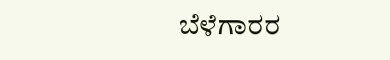ಬೆಳೆಗಾರರ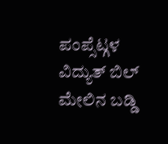ಪಂಪ್ಸೆಟ್ಗಳ ವಿದ್ಯುತ್ ಬಿಲ್ ಮೇಲಿನ ಬಡ್ಡಿ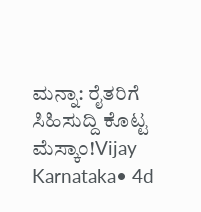ಮನ್ನಾ: ರೈತರಿಗೆ ಸಿಹಿಸುದ್ದಿ ಕೊಟ್ಟ ಮೆಸ್ಕಾಂ!Vijay Karnataka• 4d